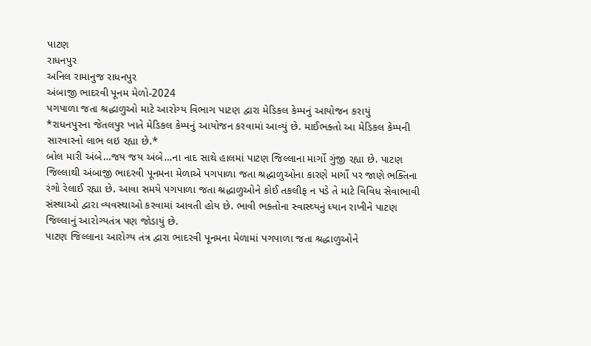પાટણ
રાધનપુર
અનિલ રામાનુજ રાધનપુર
અંબાજી ભાદરવી પૂનમ મેળો-2024
પગપાળા જતા શ્રદ્ધાળુઓ માટે આરોગ્ય વિભાગ પાટણ દ્વારા મેડિકલ કેમ્પનું આયોજન કરાયું
*રાધનપુરના જેતલપુર ખાતે મેડિકલ કેમ્પનું આયોજન કરવામાં આવ્યું છે. માઈભક્તો આ મેડિકલ કેમ્પની સારવારનો લાભ લઇ રહ્યા છે.*
બોલ મારી અંબે…જય જય અંબે…ના નાદ સાથે હાલમાં પાટણ જિલ્લાના માર્ગો ગુંજી રહ્યા છે. પાટણ જિલ્લાથી અંબાજી ભાદરવી પૂનમના મેળાએ પગપાળા જતા શ્રદ્ધાળુઓના કારણે માર્ગો પર જાણે ભક્તિના રંગો રેલાઈ રહ્યા છે. આવા સમયે પગપાળા જતા શ્રદ્ધાળુઓને કોઈ તકલીફ ન પડે તે માટે વિવિધ સેવાભાવી સંસ્થાઓ દ્વારા વ્યવસ્થાઓ કરવામાં આવતી હોય છે. ભાવી ભક્તોના સ્વાસ્થ્યનું ધ્યાન રાખીને પાટણ જિલ્લાનું આરોગ્યતંત્ર પણ જોડાયું છે.
પાટણ જિલ્લાના આરોગ્ય તંત્ર દ્વારા ભાદરવી પૂનમના મેળામાં પગપાળા જતા શ્રદ્ધાળુઓને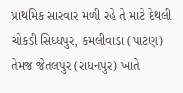પ્રાથમિક સારવાર મળી રહે તે માટે દેથલી ચોકડી સિધ્ધપુર, કમલીવાડા (પાટણ) તેમજ જેતલપુર (રાધનપુર) ખાતે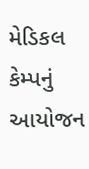મેડિકલ કેમ્પનું આયોજન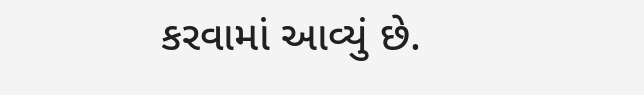કરવામાં આવ્યું છે.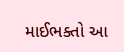માઈભક્તો આ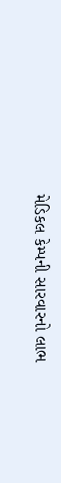મેડિકલ કેમ્પની સારવારનો લાભ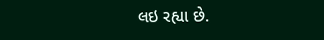લઇ રહ્યા છે.